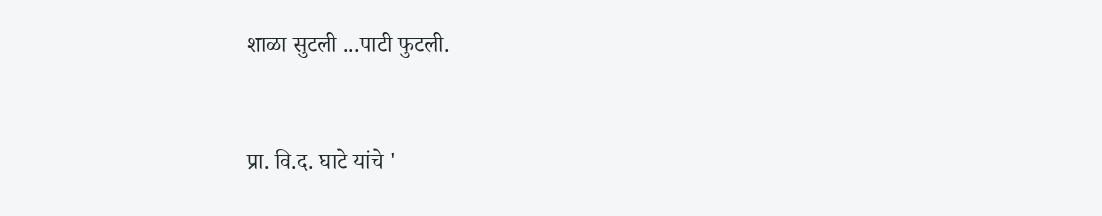शाळा सुटली ...पाटी फुटली.


प्रा. वि.द. घाटे यांचे '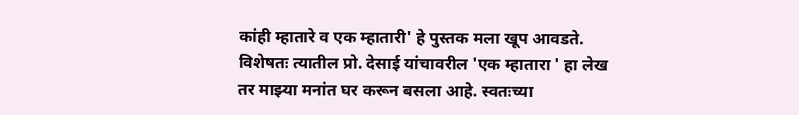कांही म्हातारे व एक म्हातारी' हे पुस्तक मला खूप आवडते. विशेषतः त्यातील प्रो. देसाई यांचावरील 'एक म्हातारा ' हा लेख तर माझ्या मनांत घर करून बसला आहे. स्वतःच्या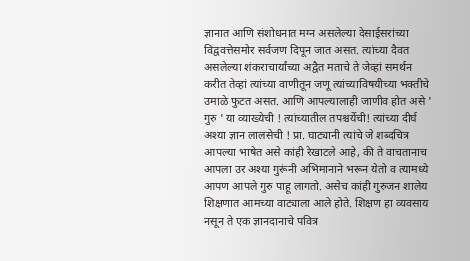ज्ञानात आणि संशोधनात मग्न असलेल्या देसाईसरांच्या विद्ववत्तेसमोर सर्वजण दिपून जात असत. त्यांच्या दैवत असलेल्या शंकराचार्यांच्या अद्वैत मताचे ते जेव्हां समर्थन करीत तेव्हां त्यांच्या वाणीतून जणू त्यांच्याविषयीच्या भक्तीचे उमाळे फुटत असत. आणि आपल्यालाही जाणीव होत असे ' गुरु ' या व्याख्येची ! त्यांच्यातील तपश्चर्येची! त्यांच्या दीर्घ अश्या ज्ञान लालसेची ! प्रा. घाट्यानी त्यांचे जे शब्दचित्र आपल्या भाषेत असे कांही रेखाटले आहे, की ते वाचतानाच आपला उर अश्या गुरूंनी अभिमानाने भरून येतो व त्यामध्ये आपण आपले गुरु पाहू लागतो. असेच कांही गुरुजन शालेय शिक्षणात आमच्या वाट्याला आले होते. शिक्षण हा व्यवसाय नसून ते एक ज्ञानदानाचे पवित्र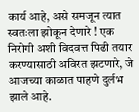कार्य आहे, असे समजून त्यात स्वतःला झोकून देणारे ! एक निरोगी अशी विदवत्त पिढी तयार करण्यासाठी अविरत झटणारे, जे आजच्या काळात पाहणे दुर्लभ झाले आहे.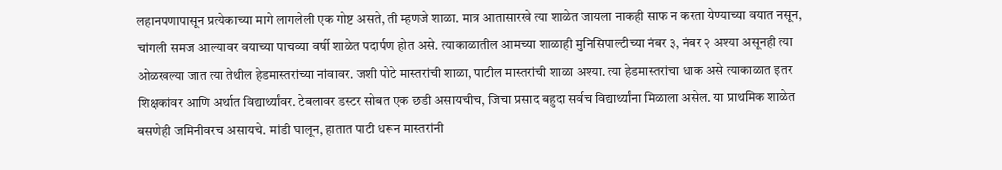लहानपणापासून प्रत्येकाच्या मागे लागलेली एक गोष्ट असते, ती म्हणजे शाळा. मात्र आतासारखे त्या शाळेत जायला नाकही साफ न करता येण्याच्या वयात नसून, चांगली समज आल्यावर वयाच्या पाचव्या वर्षी शाळेत पदार्पण होत असे. त्याकाळातील आमच्या शाळाही मुनिसिपाल्टीच्या नंबर ३, नंबर २ अश्या असूनही त्या ओळखल्या जात त्या तेथील हेडमास्तरांच्या नांवावर. जशी पोटे मास्तरांची शाळा, पाटील मास्तरांची शाळा अश्या. त्या हेडमास्तरांचा धाक असे त्याकाळात इतर शिक्षकांवर आणि अर्थात विद्यार्थ्यांवर. टेबलावर डस्टर सोबत एक छडी असायचीच, जिचा प्रसाद बहुदा सर्वच विद्यार्थ्यांना मिळाला असेल. या प्राथमिक शाळेत बसणेही जमिनीवरच असायचे. मांडी घालून, हातात पाटी धरून मास्तरांनी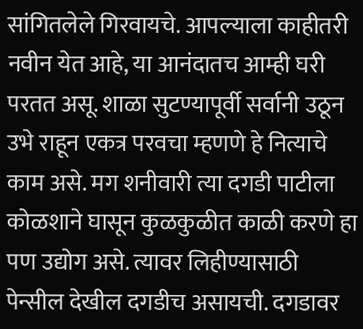सांगितलेले गिरवायचे. आपल्याला काहीतरी नवीन येत आहे, या आनंदातच आम्ही घरी परतत असू. शाळा सुटण्यापूर्वी सर्वानी उठून उभे राहून एकत्र परवचा म्हणणे हे नित्याचे काम असे. मग शनीवारी त्या दगडी पाटीला कोळशाने घासून कुळकुळीत काळी करणे हा पण उद्योग असे. त्यावर लिहीण्यासाठी पेन्सील देखील दगडीच असायची. दगडावर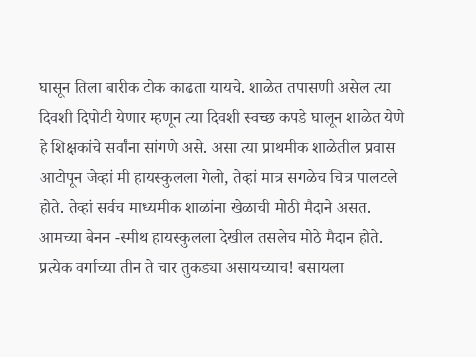घासून तिला बारीक टोक काढता यायचे. शाळेत तपासणी असेल त्या दिवशी दिपोटी येणार म्हणून त्या दिवशी स्वच्छ कपडे घालून शाळेत येणे हे शिक्षकांचे सर्वांना सांगणे असे. असा त्या प्राथमीक शाळेतील प्रवास आटोपून जेव्हां मी हायस्कुलला गेलो, तेव्हां मात्र सगळेच चित्र पालटले होते. तेव्हां सर्वच माध्यमीक शाळांना खेळाची मोठी मैदाने असत. आमच्या बेनन -स्मीथ हायस्कुलला देखील तसलेच मोठे मैदान होते. प्रत्येक वर्गाच्या तीन ते चार तुकड्या असायच्याच! बसायला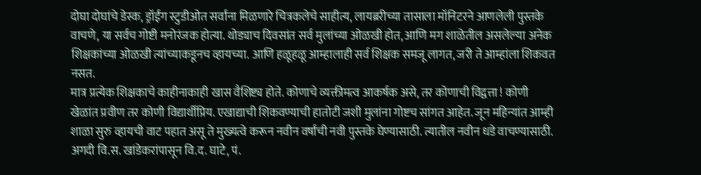दोघा दोघांचे डेस्क, ड्रॉईंग स्टुडीओत सर्वांना मिळणारे चित्रकलेचे साहीत्य, लायब्ररीच्या तासाला मॉनिटरने आणलेली पुस्तके वाचणे, या सर्वच गोष्टी मनोरंजक होत्या. थोड्याच दिवसांत सर्व मुलांच्या ओळखी होत, आणि मग शाळेतील असलेल्या अनेक शिक्षकांच्या ओळखी त्यांच्याकडूनच व्हायच्या. आणि हळूहळू आम्हालाही सर्व शिक्षक समजू लागत, जरी ते आम्हांला शिकवत नसत.
मात्र प्रत्येक शिक्षकाचे काहीनाकाही खास वैशिष्ट्य होते. कोणाचे व्यक्तीमत्व आकर्षक असे, तर कोणाची विद्वत्ता ! कोणी खेळांत प्रवीण तर कोणी विद्यार्थीप्रिय. एखाद्याची शिकवण्याची हातोटी जशी मुलांना गोष्टच सांगत आहेत. जून महिन्यांत आम्ही शाळा सुरु व्हायची वाट पहात असू ते मुख्यत्वे करून नवीन वर्षांची नवी पुस्तके घेण्यासाठी. त्यातील नवीन धडे वाचण्यासाठी. अगदी वि.स. खांडेकरांपासून वि.द. घाटे, पं.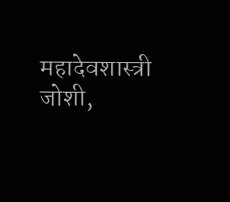महादेवशास्त्री जोशी,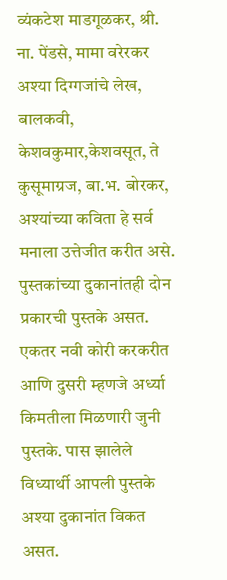व्यंकटेश माडगूळकर, श्री. ना. पेंडसे, मामा वरेरकर अश्या दिग्गजांचे लेख, बालकवी, केशवकुमार,केशवसूत, ते कुसूमाग्रज, बा.भ. बोरकर, अश्यांच्या कविता हे सर्व मनाला उत्तेजीत करीत असे. पुस्तकांच्या दुकानांतही दोन प्रकारची पुस्तके असत. एकतर नवी कोरी करकरीत आणि दुसरी म्हणजे अर्ध्या किमतीला मिळणारी जुनी पुस्तके. पास झालेले विध्यार्थी आपली पुस्तके अश्या दुकानांत विकत असत.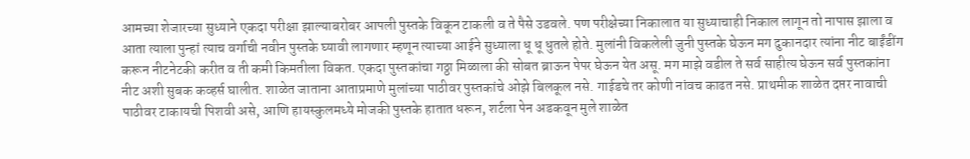आमच्या शेजारच्या सुध्याने एकदा परीक्षा झाल्याबरोबर आपली पुस्तके विकून टाकली व ते पैसे उडवले. पण परीक्षेच्या निकालात या सुध्याचाही निकाल लागून तो नापास झाला व आता त्याला पुन्हां त्याच वर्गाची नवीन पुस्तके घ्यावी लागणार म्हणून त्याच्या आईने सुध्याला धू धू धुतले होते. मुलांनी विकलेली जुनी पुस्तके घेऊन मग दुकानदार त्यांना नीट बाईंडींग करून नीटनेटकी करीत व ती कमी किमतीला विकत. एकदा पुस्तकांचा गठ्ठा मिळाला की सोबत ब्राऊन पेपर घेऊन येत असू. मग माझे वडील ते सर्व साहीत्य घेऊन सर्व पुस्तकांना नीट अशी सुबक कव्हर्स घालीत. शाळेत जाताना आताप्रमाणे मुलांच्या पाठीवर पुस्तकांचे ओझे बिलकूल नसे. गाईडचे तर कोणी नांवच काढत नसे. प्राथमीक शाळेत दप्तर नावाची पाठीवर टाकायची पिशवी असे, आणि हायस्कुलमध्ये मोजकी पुस्तके हातात धरून, शर्टला पेन अडकवून मुले शाळेत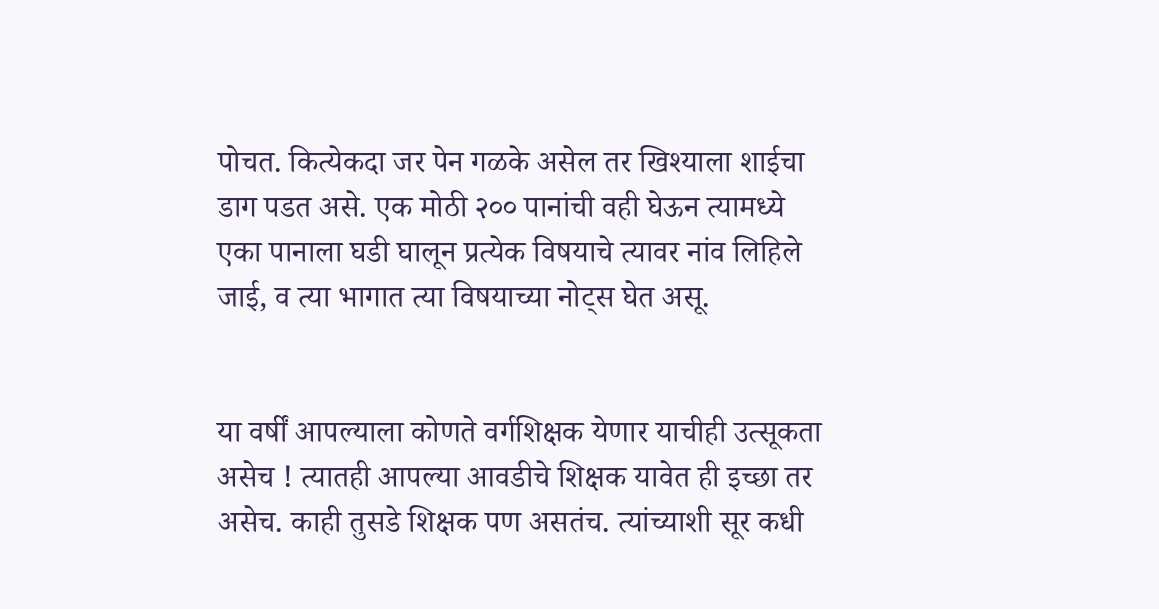पोचत. कित्येकदा जर पेन गळके असेल तर खिश्याला शाईचा डाग पडत असे. एक मोठी २०० पानांची वही घेऊन त्यामध्ये एका पानाला घडी घालून प्रत्येक विषयाचे त्यावर नांव लिहिले जाई, व त्या भागात त्या विषयाच्या नोट्स घेत असू.


या वर्षीं आपल्याला कोणते वर्गशिक्षक येणार याचीही उत्सूकता असेच ! त्यातही आपल्या आवडीचे शिक्षक यावेत ही इच्छा तर असेच. काही तुसडे शिक्षक पण असतंच. त्यांच्याशी सूर कधी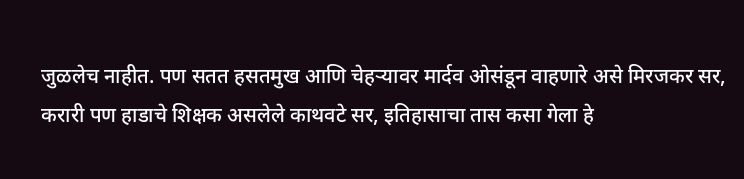जुळलेच नाहीत. पण सतत हसतमुख आणि चेहऱ्यावर मार्दव ओसंडून वाहणारे असे मिरजकर सर, करारी पण हाडाचे शिक्षक असलेले काथवटे सर, इतिहासाचा तास कसा गेला हे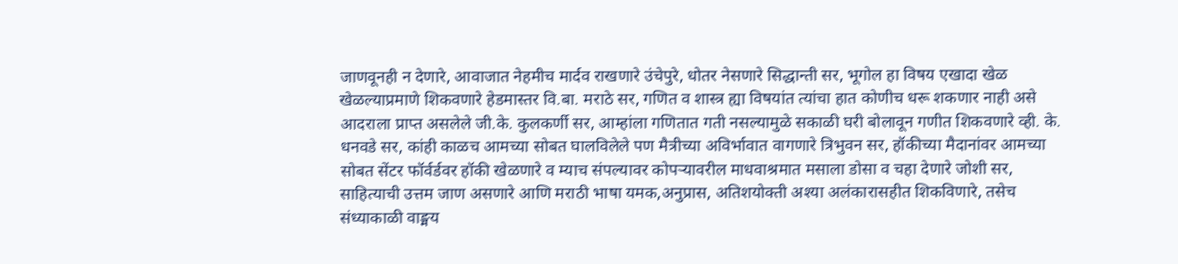जाणवूनही न देणारे, आवाजात नेहमीच मार्दव राखणारे उंचेपुरे, धोतर नेसणारे सिद्धान्ती सर, भूगोल हा विषय एखादा खेळ खेळल्याप्रमाणे शिकवणारे हेडमास्तर वि.बा. मराठे सर, गणित व शास्त्र ह्या विषयांत त्यांचा हात कोणीच धरू शकणार नाही असे आदराला प्राप्त असलेले जी.के. कुलकर्णी सर, आम्हांला गणितात गती नसल्यामुळे सकाळी घरी बोलावून गणीत शिकवणारे व्ही. के. धनवडे सर, कांही काळच आमच्या सोबत घालविलेले पण मैत्रीच्या अविर्भावात वागणारे त्रिभुवन सर, हॉकीच्या मैदानांवर आमच्या सोबत सेंटर फॉर्वर्डवर हॉकी खेळणारे व म्याच संपल्यावर कोपऱ्यावरील माधवाश्रमात मसाला डोसा व चहा देणारे जोशी सर, साहित्याची उत्तम जाण असणारे आणि मराठी भाषा यमक,अनुप्रास, अतिशयोक्ती अश्या अलंकारासहीत शिकविणारे, तसेच संध्याकाळी वाङ्मय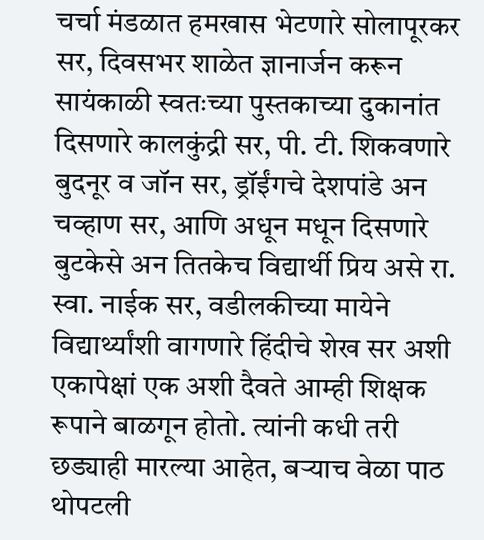चर्चा मंडळात हमखास भेटणारे सोलापूरकर सर, दिवसभर शाळेत ज्ञानार्जन करून सायंकाळी स्वतःच्या पुस्तकाच्या दुकानांत दिसणारे कालकुंद्री सर, पी. टी. शिकवणारे बुदनूर व जॉन सर, ड्रॉईंगचे देशपांडे अन चव्हाण सर, आणि अधून मधून दिसणारे बुटकेसे अन तितकेच विद्यार्थी प्रिय असे रा. स्वा. नाईक सर, वडीलकीच्या मायेने विद्यार्थ्यांशी वागणारे हिंदीचे शेख सर अशी एकापेक्षां एक अशी दैवते आम्ही शिक्षक रूपाने बाळगून होतो. त्यांनी कधी तरी छड्याही मारल्या आहेत, बऱ्याच वेळा पाठ थोपटली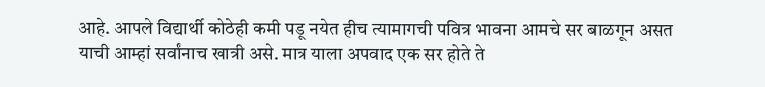आहे. आपले विद्यार्थी कोठेही कमी पडू नयेत हीच त्यामागची पवित्र भावना आमचे सर बाळगून असत याची आम्हां सर्वांनाच खात्री असे. मात्र याला अपवाद एक सर होते ते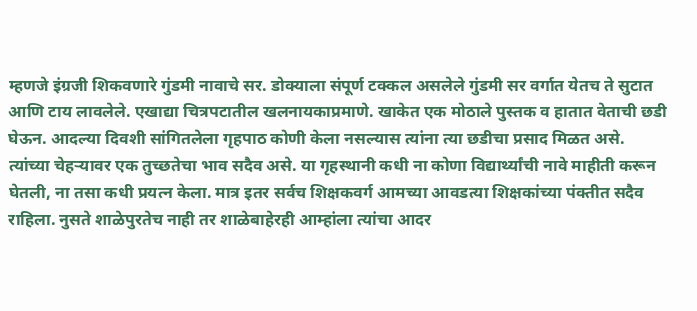म्हणजे इंग्रजी शिकवणारे गुंडमी नावाचे सर. डोक्याला संपूर्ण टक्कल असलेले गुंडमी सर वर्गात येतच ते सुटात आणि टाय लावलेले. एखाद्या चित्रपटातील खलनायकाप्रमाणे. खाकेत एक मोठाले पुस्तक व हातात वेताची छडी घेऊन. आदल्या दिवशी सांगितलेला गृहपाठ कोणी केला नसल्यास त्यांना त्या छडीचा प्रसाद मिळत असे. त्यांच्या चेहऱ्यावर एक तुच्छतेचा भाव सदैव असे. या गृहस्थानी कधी ना कोणा विद्यार्थ्यांची नावे माहीती करून घेतली, ना तसा कधी प्रयत्न केला. मात्र इतर सर्वच शिक्षकवर्ग आमच्या आवडत्या शिक्षकांच्या पंक्तीत सदैव राहिला. नुसते शाळेपुरतेच नाही तर शाळेबाहेरही आम्हांला त्यांचा आदर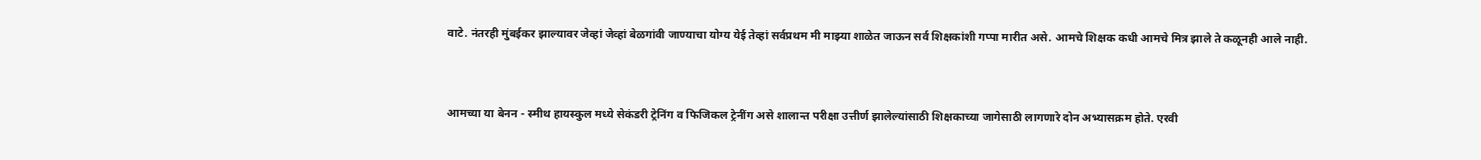वाटे. नंतरही मुंबईकर झाल्यावर जेव्हां जेव्हां बेळगांवी जाण्याचा योग्य येई तेव्हां सर्वप्रथम मी माझ्या शाळेत जाऊन सर्व शिक्षकांशी गप्पा मारीत असे. आमचे शिक्षक कधी आमचे मित्र झाले ते कळूनही आले नाही.


आमच्या या बेनन - स्मीथ हायस्कुल मध्ये सेकंडरी ट्रेनिंग व फिजिकल ट्रेनींग असे शालान्त परीक्षा उत्तीर्ण झालेल्यांसाठी शिक्षकाच्या जागेसाठी लागणारे दोन अभ्यासक्रम होते. एरवी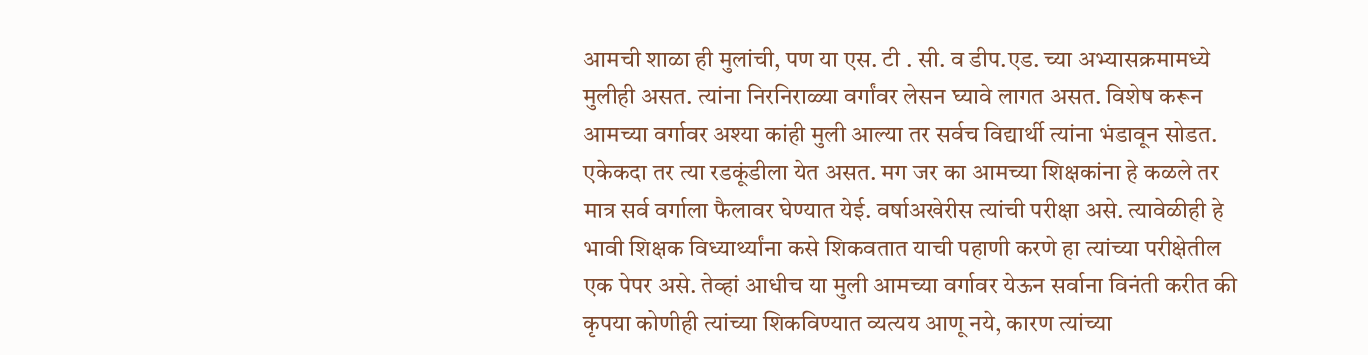आमची शाळा ही मुलांची, पण या एस. टी . सी. व डीप.एड. च्या अभ्यासक्रमामध्ये मुलीही असत. त्यांना निरनिराळ्या वर्गांवर लेसन घ्यावे लागत असत. विशेष करून आमच्या वर्गावर अश्या कांही मुली आल्या तर सर्वच विद्यार्थी त्यांना भंडावून सोडत. एकेकदा तर त्या रडकूंडीला येत असत. मग जर का आमच्या शिक्षकांना हे कळले तर मात्र सर्व वर्गाला फैलावर घेण्यात येई. वर्षाअखेरीस त्यांची परीक्षा असे. त्यावेळीही हे भावी शिक्षक विध्यार्थ्यांना कसे शिकवतात याची पहाणी करणे हा त्यांच्या परीक्षेतील एक पेपर असे. तेव्हां आधीच या मुली आमच्या वर्गावर येऊन सर्वाना विनंती करीत की कृपया कोणीही त्यांच्या शिकविण्यात व्यत्यय आणू नये, कारण त्यांच्या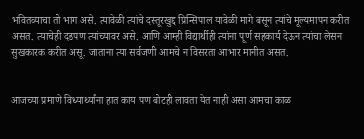भवितव्याचा तो भाग असे. त्यावेळी त्यांचे दस्तूरखुद्द प्रिन्सिपाल यावेळी मागे बसून त्यांचे मूल्यमापन करीत असत. त्याचेही दडपण त्यांच्यावर असे. आणि आम्ही विद्यार्थीही त्यांना पूर्ण सहकार्य देऊन त्यांचा लेसन सुखकारक करीत असू. जाताना त्या सर्वजणी आमचे न विसरता आभार मानीत असत.


आजच्या प्रमाणे विध्यार्थ्यांना हात काय पण बोटही लावता येत नाही असा आमचा काळ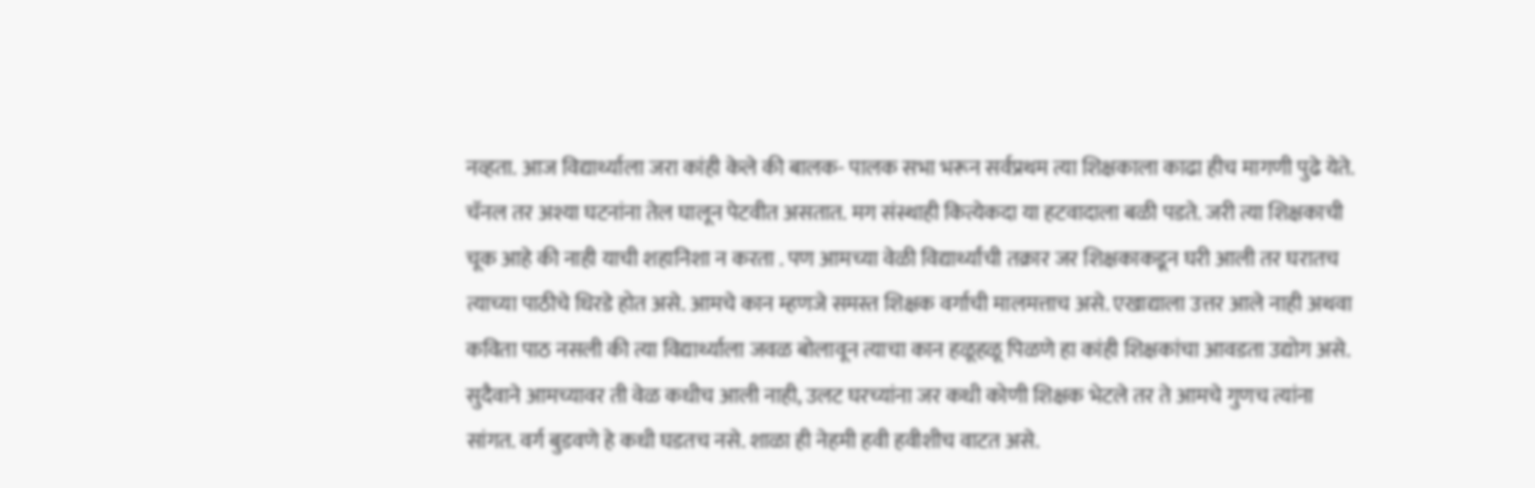नव्हता. आज विद्यार्थ्याला जरा कांही केले की बालक- पालक सभा भरून सर्वप्रथम त्या शिक्षकाला काढा हीच मागणी पुढे येते. चॅनल तर अश्या घटनांना तेल घालून पेटवीत असतात. मग संस्थाही कित्येकदा या हटवादाला बळी पडते. जरी त्या शिक्षकाची चूक आहे की नाही याची शहानिशा न करता . पण आमच्या वेळी विद्यार्थ्यांची तक्रार जर शिक्षकाकडून घरी आली तर घरातच त्याच्या पाठीचे धिरडे होत असे. आमचे कान म्हणजे समस्त शिक्षक वर्गाची मालमत्ताच असे. एखाद्याला उत्तर आले नाही अथवा कविता पाठ नसली की त्या विद्यार्थ्याला जवळ बोलावून त्याचा कान हळूहळू पिळणे हा कांही शिक्षकांचा आवडता उद्योग असे. सुदैवाने आमच्यावर ती वेळ कधीच आली नाही, उलट घरच्यांना जर कधी कोणी शिक्षक भेटले तर ते आमचे गुणच त्यांना सांगत. वर्ग बुडवणे हे कधी घडतच नसे. शाळा ही नेहमी हवी हवीशीच वाटत असे.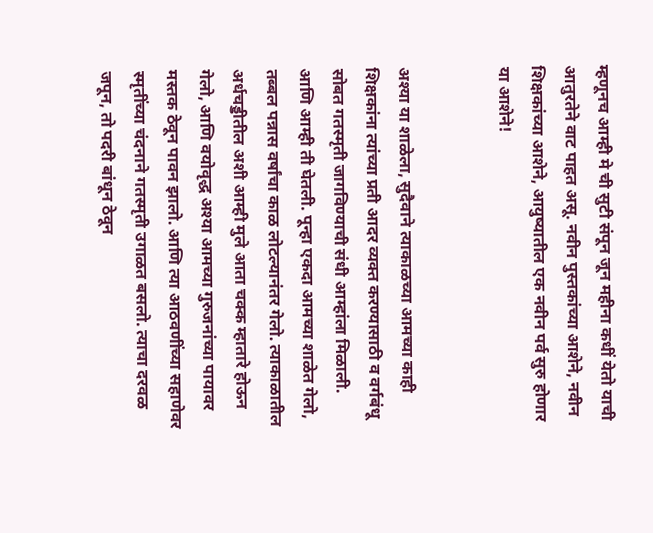म्हणूनच आम्ही मे ची सुटी संपून जून महीना कधीं येतो याची आतुरतेने वाट पाहत असू. नवीन पुस्तकांच्या आशेने, नवीन शिक्षकांच्या आशेने, आयुष्यातील एक नवीन पर्व सुरु होणार या आशेने!


अश्या या शाळेला, सुदैवाने त्याकाळच्या आमच्या काही शिक्षकांना त्यांच्या प्रती आदर व्यक्त करण्यासाठी व वर्गबंधू सोबत गतस्मृती जागविण्याची संधी आम्हांला मिळाली. आणि आम्ही ती घेतली. पून्हा एकदा आमच्या शाळेत गेलो, तब्बल पन्नास वर्षांचा काळ लोटल्यानंतर गेलो. त्याकाळातील अर्धचड्डीतील अशी आम्ही मुले आता चक्क म्हातारे होऊन गेलो, आणि वयोवृद्ध अश्या आमच्या गुरुजनांच्या पायावर मस्तक ठेवून पावन झालो. आणि त्या आठवणींच्या सहाणेवर स्मृतींच्या चंदनाने गतस्मृती उगाळत बसलो. त्याचा दरवळ जपून, तो पदरी बांधून ठेवून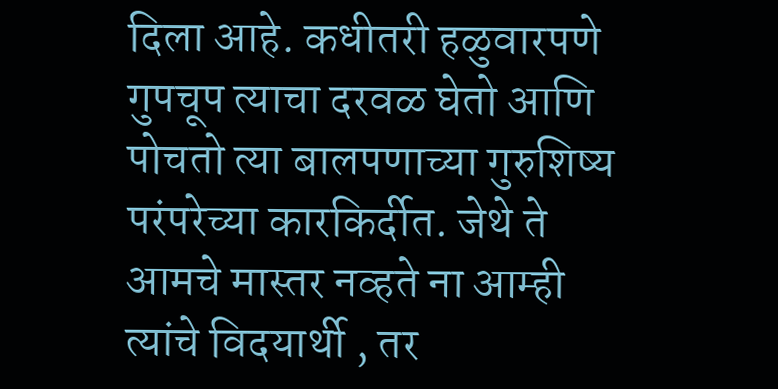दिला आहे. कधीतरी हळुवारपणे गुपचूप त्याचा दरवळ घेतो आणि पोचतो त्या बालपणाच्या गुरुशिष्य परंपरेच्या कारकिर्दीत. जेथे ते आमचे मास्तर नव्हते ना आम्ही त्यांचे विदयार्थी , तर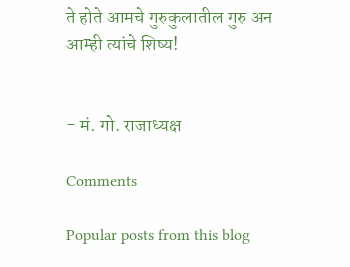ते होते आमचे गुरुकुलातील गुरु अन आम्ही त्यांचे शिष्य!


- मं. गो. राजाध्यक्ष

Comments

Popular posts from this blog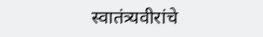स्वातंत्र्यवीरांचे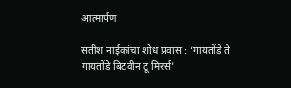आत्मार्पण

सतीश नाईकांचा शोध प्रवास : ‘गायतोंडे ते गायतोंडे बिटवीन टू मिरर्स’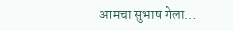आमचा सुभाष गेला…